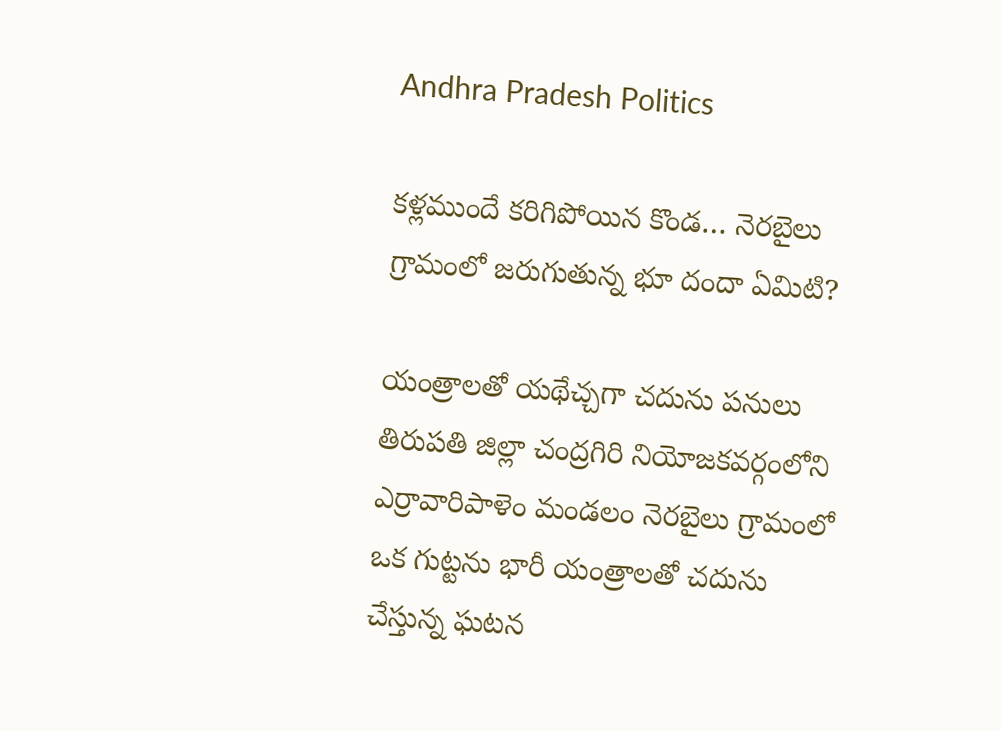Andhra Pradesh Politics

కళ్లముందే కరిగిపోయిన కొండ… నెరబైలు గ్రామంలో జరుగుతున్న భూ దందా ఏమిటి?

యంత్రాలతో యథేచ్చగా చదును పనులు తిరుపతి జిల్లా చంద్రగిరి నియోజకవర్గంలోని ఎర్రావారిపాళెం మండలం నెరబైలు గ్రామంలో ఒక గుట్టను భారీ యంత్రాలతో చదును చేస్తున్న ఘటన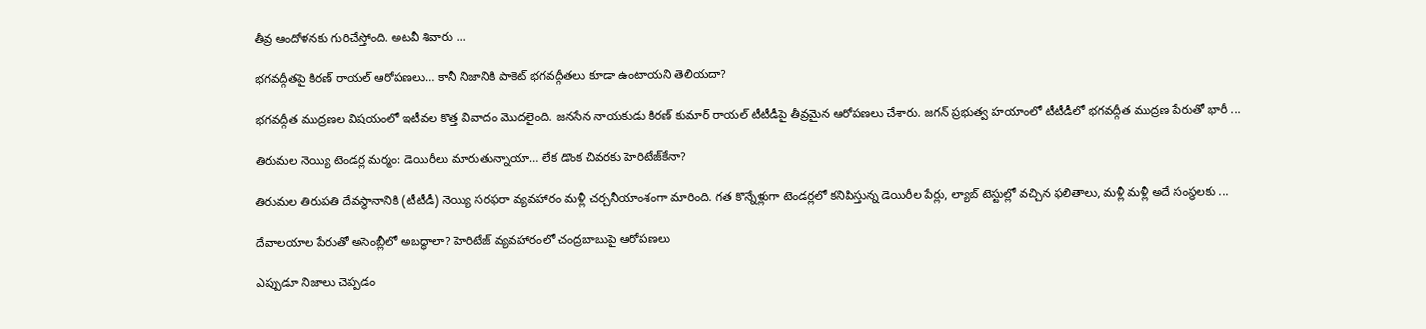తీవ్ర ఆందోళనకు గురిచేస్తోంది. అటవీ శివారు ...

భగవద్గీతపై కిరణ్ రాయల్ ఆరోపణలు… కానీ నిజానికి పాకెట్ భగవద్గీతలు కూడా ఉంటాయని తెలియదా?

భగవద్గీత ముద్రణల విషయంలో ఇటీవల కొత్త వివాదం మొదలైంది. జనసేన నాయకుడు కిరణ్ కుమార్ రాయల్ టీటీడీపై తీవ్రమైన ఆరోపణలు చేశారు. జగన్ ప్రభుత్వ హయాంలో టీటీడీలో భగవద్గీత ముద్రణ పేరుతో భారీ ...

తిరుమల నెయ్యి టెండర్ల మర్మం: డెయిరీలు మారుతున్నాయా… లేక డొంక చివరకు హెరిటేజ్‌కేనా?

తిరుమల తిరుపతి దేవస్థానానికి (టీటీడీ) నెయ్యి సరఫరా వ్యవహారం మళ్లీ చర్చనీయాంశంగా మారింది. గత కొన్నేళ్లుగా టెండర్లలో కనిపిస్తున్న డెయిరీల పేర్లు, ల్యాబ్ టెస్టుల్లో వచ్చిన ఫలితాలు, మళ్లీ మళ్లీ అదే సంస్థలకు ...

దేవాలయాల పేరుతో అసెంబ్లీలో అబద్ధాలా? హెరిటేజ్ వ్యవహారంలో చంద్రబాబుపై ఆరోపణలు

ఎప్పుడూ నిజాలు చెప్పడం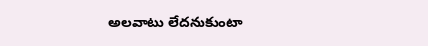అలవాటు లేదనుకుంటా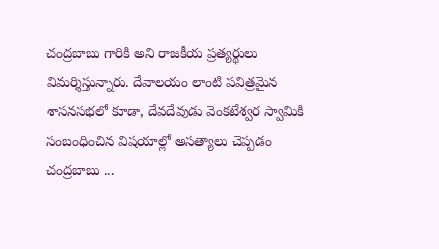చంద్రబాబు గారికి అని రాజకీయ ప్రత్యర్థులు విమర్శిస్తున్నారు. దేవాలయం లాంటి పవిత్రమైన శాసనసభలో కూడా, దేవదేవుడు వెంకటేశ్వర స్వామికి సంబంధించిన విషయాల్లో అసత్యాలు చెప్పడం చంద్రబాబు ...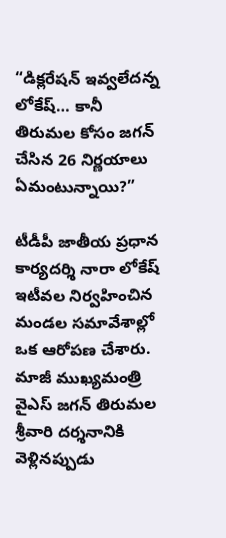“డిక్లరేషన్ ఇవ్వలేదన్న లోకేష్… కానీ తిరుమల కోసం జగన్ చేసిన 26 నిర్ణయాలు ఏమంటున్నాయి?”

టీడీపీ జాతీయ ప్రధాన కార్యదర్శి నారా లోకేష్ ఇటీవల నిర్వహించిన మండల సమావేశాల్లో ఒక ఆరోపణ చేశారు. మాజీ ముఖ్యమంత్రి వైఎస్ జగన్ తిరుమల శ్రీవారి దర్శనానికి వెళ్లినప్పుడు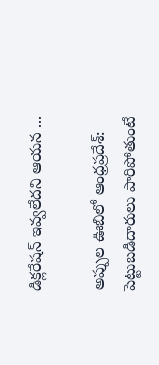డిక్లరేషన్ ఇవ్వలేదని ఆయన ...

అప్పుల ఊబిలో ఆంధ్రప్రదేశ్: పెట్టుబడిదారులు పారిపోతుంటే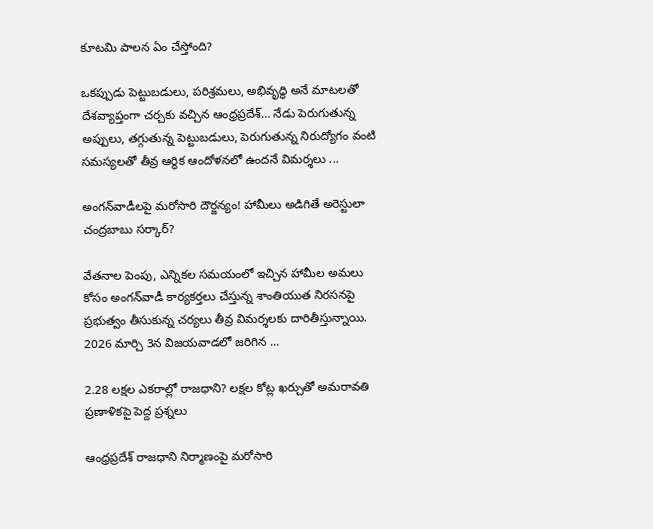కూటమి పాలన ఏం చేస్తోంది?

ఒకప్పుడు పెట్టుబడులు, పరిశ్రమలు, అభివృద్ధి అనే మాటలతో దేశవ్యాప్తంగా చర్చకు వచ్చిన ఆంధ్రప్రదేశ్… నేడు పెరుగుతున్న అప్పులు, తగ్గుతున్న పెట్టుబడులు, పెరుగుతున్న నిరుద్యోగం వంటి సమస్యలతో తీవ్ర ఆర్థిక ఆందోళనలో ఉందనే విమర్శలు ...

అంగన్‌వాడీలపై మరోసారి దౌర్జన్యం! హామీలు అడిగితే అరెస్టులా చంద్రబాబు సర్కార్?

వేతనాల పెంపు, ఎన్నికల సమయంలో ఇచ్చిన హామీల అమలు కోసం అంగన్‌వాడీ కార్యకర్తలు చేస్తున్న శాంతియుత నిరసనపై ప్రభుత్వం తీసుకున్న చర్యలు తీవ్ర విమర్శలకు దారితీస్తున్నాయి. 2026 మార్చి 3న విజయవాడలో జరిగిన ...

2.28 లక్షల ఎకరాల్లో రాజధాని? లక్షల కోట్ల ఖర్చుతో అమరావతి ప్రణాళికపై పెద్ద ప్రశ్నలు

ఆంధ్రప్రదేశ్ రాజధాని నిర్మాణంపై మరోసారి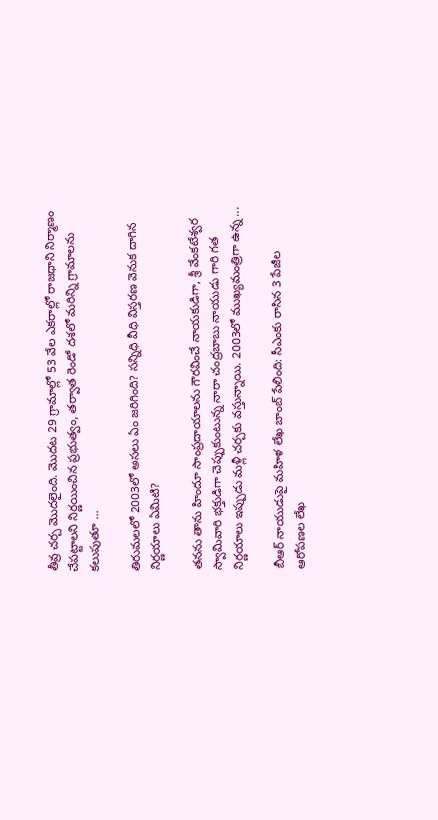తీవ్ర చర్చ మొదలైంది. మొదట 29 గ్రామాల్లో 53 వేల ఎకరాల్లో రాజధాని నిర్మాణం చేపట్టాలని నిర్ణయించిన ప్రభుత్వం, తర్వాత రెండో దశలో మరిన్ని గ్రామాలను కలుపుతూ ...

తిరుమలలో 2003లో అసలు ఏం జరిగింది? సన్నిధి వీధి విస్తరణ వెనుక దాగిన నిర్ణయాలు ఏమిటి?

తనను తాను హిందూ సాంప్రదాయాలను గౌరవించే నాయకుడిగా, శ్రీ వేంకటేశ్వర స్వామివారి భక్తుడిగా చెప్పుకుంటున్న నారా చంద్రబాబు నాయుడు గారి గత నిర్ణయాలు ఇప్పుడు మళ్లీ చర్చకు వస్తున్నాయి. 2003లో ముఖ్యమంత్రిగా ఉన్న ...

బీఆర్ నాయుడుపై మహిళ లేఖ బాంబ్ పేలింది: సీఎం‌కు రాసిన 3 పేజీల ఆరోపణల లేఖ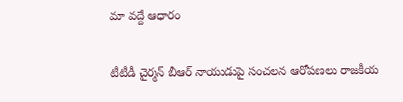మా వద్దే ఆధారం

టీటీడీ చైర్మన్ బీఆర్ నాయుడుపై సంచలన ఆరోపణలు రాజకీయ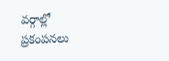వర్గాల్లో ప్రకంపనలు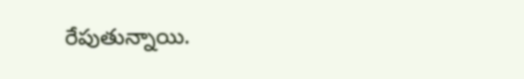రేపుతున్నాయి.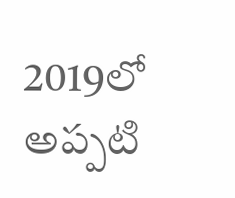2019లో అప్పటి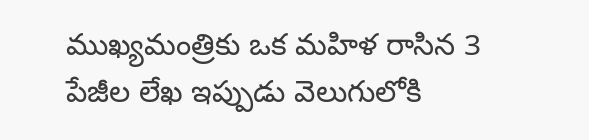ముఖ్యమంత్రి‌కు ఒక మహిళ రాసిన 3 పేజీల లేఖ ఇప్పుడు వెలుగులోకి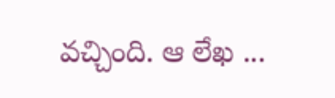వచ్చింది. ఆ లేఖ ...